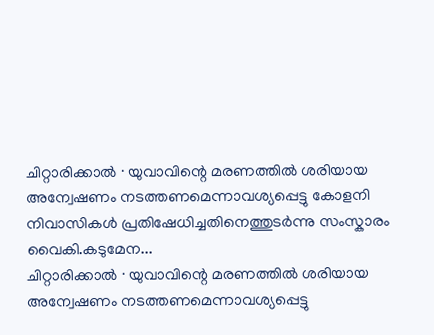ചിറ്റാരിക്കാൽ ∙ യുവാവിന്റെ മരണത്തിൽ ശരിയായ അന്വേഷണം നടത്തണമെന്നാവശ്യപ്പെട്ടു കോളനി നിവാസികൾ പ്രതിഷേധിച്ചതിനെത്തുടർന്നു സംസ്കാരം വൈകി.കടുമേന...
ചിറ്റാരിക്കാൽ ∙ യുവാവിന്റെ മരണത്തിൽ ശരിയായ അന്വേഷണം നടത്തണമെന്നാവശ്യപ്പെട്ടു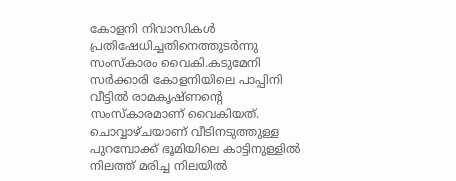കോളനി നിവാസികൾ പ്രതിഷേധിച്ചതിനെത്തുടർന്നു സംസ്കാരം വൈകി.കടുമേനി സർക്കാരി കോളനിയിലെ പാപ്പിനി വീട്ടിൽ രാമകൃഷ്ണന്റെ സംസ്കാരമാണ് വൈകിയത്. ചൊവ്വാഴ്ചയാണ് വീടിനടുത്തുള്ള പുറമ്പോക്ക് ഭൂമിയിലെ കാട്ടിനുള്ളിൽ നിലത്ത് മരിച്ച നിലയിൽ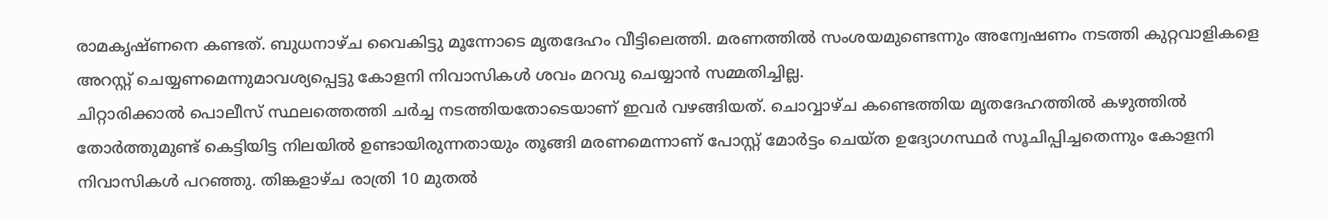രാമകൃഷ്ണനെ കണ്ടത്. ബുധനാഴ്ച വൈകിട്ടു മൂന്നോടെ മൃതദേഹം വീട്ടിലെത്തി. മരണത്തിൽ സംശയമുണ്ടെന്നും അന്വേഷണം നടത്തി കുറ്റവാളികളെ അറസ്റ്റ് ചെയ്യണമെന്നുമാവശ്യപ്പെട്ടു കോളനി നിവാസികൾ ശവം മറവു ചെയ്യാൻ സമ്മതിച്ചില്ല.
ചിറ്റാരിക്കാൽ പൊലീസ് സ്ഥലത്തെത്തി ചർച്ച നടത്തിയതോടെയാണ് ഇവർ വഴങ്ങിയത്. ചൊവ്വാഴ്ച കണ്ടെത്തിയ മൃതദേഹത്തിൽ കഴുത്തിൽ തോർത്തുമുണ്ട് കെട്ടിയിട്ട നിലയിൽ ഉണ്ടായിരുന്നതായും തൂങ്ങി മരണമെന്നാണ് പോസ്റ്റ് മോർട്ടം ചെയ്ത ഉദ്യോഗസ്ഥർ സൂചിപ്പിച്ചതെന്നും കോളനി നിവാസികൾ പറഞ്ഞു. തിങ്കളാഴ്ച രാത്രി 10 മുതൽ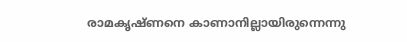രാമകൃഷ്ണനെ കാണാനില്ലായിരുന്നെന്നു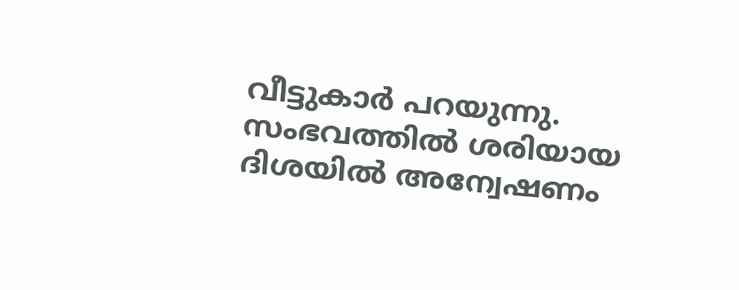വീട്ടുകാർ പറയുന്നു. സംഭവത്തിൽ ശരിയായ ദിശയിൽ അന്വേഷണം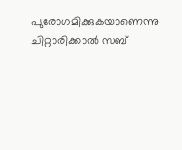പുരോഗമിക്കുകയാണെന്നു ചിറ്റാരിക്കാൽ സബ്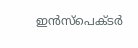ഇൻസ്പെക്ടർ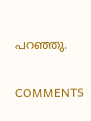പറഞ്ഞു.

COMMENTS